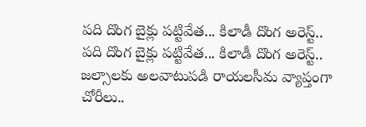పది దొంగ బైక్లు పట్టివేత... కిలాడీ దొంగ అరెస్ట్..
పది దొంగ బైక్లు పట్టివేత... కిలాడీ దొంగ అరెస్ట్..
జల్సాలకు అలవాటుపడి రాయలసీమ వ్యాప్తంగా చోరీలు..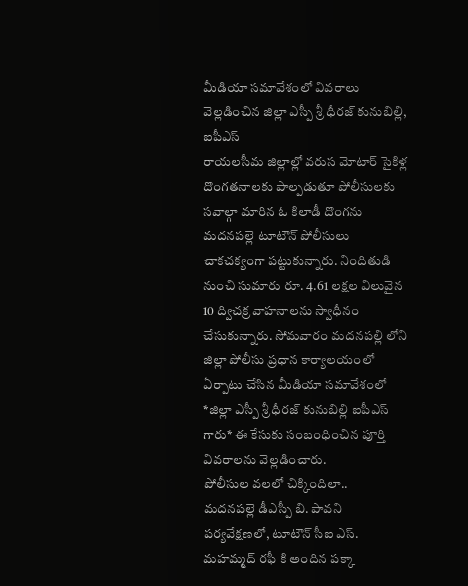మీడియా సమావేశంలో వివరాలు వెల్లడించిన జిల్లా ఎస్పీ శ్రీ ధీరజ్ కునుబిల్లి, ఐపీఎస్
రాయలసీమ జిల్లాల్లో వరుస మోటార్ సైకిళ్ల దొంగతనాలకు పాల్పడుతూ పోలీసులకు సవాల్గా మారిన ఓ కిలాడీ దొంగను మదనపల్లె టూటౌన్ పోలీసులు చాకచక్యంగా పట్టుకున్నారు. నిందితుడి నుంచి సుమారు రూ. 4.61 లక్షల విలువైన 10 ద్విచక్ర వాహనాలను స్వాధీనం చేసుకున్నారు. సోమవారం మదనపల్లి లోని జిల్లా పోలీసు ప్రధాన కార్యాలయంలో ఏర్పాటు చేసిన మీడియా సమావేశంలో *జిల్లా ఎస్పీ శ్రీ ధీరజ్ కునుబిల్లి ఐపీఎస్ గారు* ఈ కేసుకు సంబంధించిన పూర్తి వివరాలను వెల్లడించారు.
పోలీసుల వలలో చిక్కిందిలా..
మదనపల్లె డీఎస్పీ బి. పావని పర్యవేక్షణలో, టూటౌన్ సీఐ ఎస్. మహమ్మద్ రఫీ కి అందిన పక్కా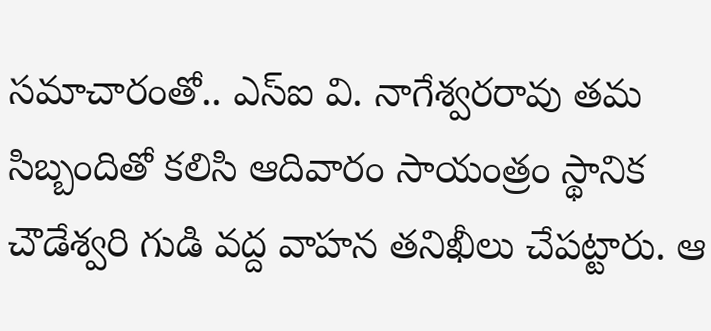సమాచారంతో.. ఎస్ఐ వి. నాగేశ్వరరావు తమ సిబ్బందితో కలిసి ఆదివారం సాయంత్రం స్థానిక చౌడేశ్వరి గుడి వద్ద వాహన తనిఖీలు చేపట్టారు. ఆ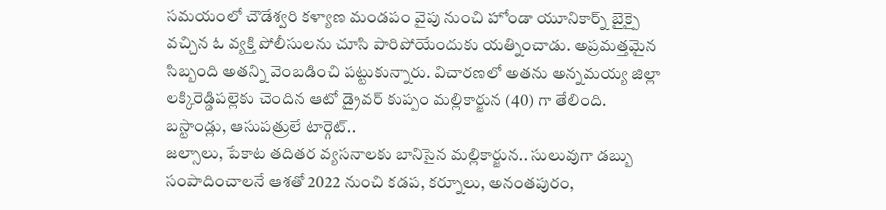సమయంలో చౌడేశ్వరి కళ్యాణ మండపం వైపు నుంచి హోండా యూనికార్న్ బైక్పై వచ్చిన ఓ వ్యక్తి పోలీసులను చూసి పారిపోయేందుకు యత్నించాడు. అప్రమత్తమైన సిబ్బంది అతన్ని వెంబడించి పట్టుకున్నారు. విచారణలో అతను అన్నమయ్య జిల్లా లక్కిరెడ్డిపల్లెకు చెందిన ఆటో డ్రైవర్ కుప్పం మల్లికార్జున (40) గా తేలింది.
బస్టాండ్లు, ఆసుపత్రులే టార్గెట్..
జల్సాలు, పేకాట తదితర వ్యసనాలకు బానిసైన మల్లికార్జున.. సులువుగా డబ్బు సంపాదించాలనే ఆశతో 2022 నుంచి కడప, కర్నూలు, అనంతపురం,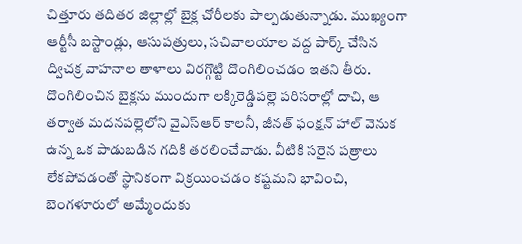చిత్తూరు తదితర జిల్లాల్లో బైక్ల చోరీలకు పాల్పడుతున్నాడు. ముఖ్యంగా ఆర్టీసీ బస్టాండ్లు, ఆసుపత్రులు, సచివాలయాల వద్ద పార్క్ చేసిన ద్విచక్ర వాహనాల తాళాలు విరగ్గొట్టి దొంగిలించడం ఇతని తీరు. దొంగిలించిన బైక్లను ముందుగా లక్కిరెడ్డిపల్లె పరిసరాల్లో దాచి, ఆ తర్వాత మదనపల్లెలోని వైఎస్ఆర్ కాలనీ, జీనత్ ఫంక్షన్ హాల్ వెనుక ఉన్న ఒక పాడుబడిన గదికి తరలించేవాడు. వీటికి సరైన పత్రాలు లేకపోవడంతో స్థానికంగా విక్రయించడం కష్టమని భావించి, బెంగళూరులో అమ్మేందుకు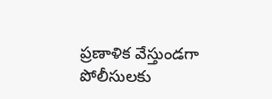ప్రణాళిక వేస్తుండగా పోలీసులకు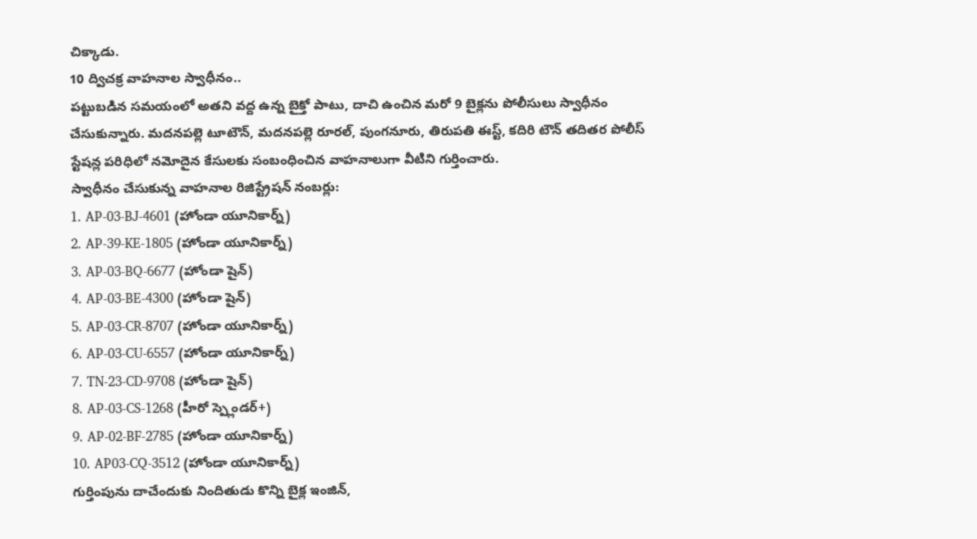చిక్కాడు.
10 ద్విచక్ర వాహనాల స్వాధీనం..
పట్టుబడిన సమయంలో అతని వద్ద ఉన్న బైక్తో పాటు, దాచి ఉంచిన మరో 9 బైక్లను పోలీసులు స్వాధీనం చేసుకున్నారు. మదనపల్లె టూటౌన్, మదనపల్లె రూరల్, పుంగనూరు, తిరుపతి ఈస్ట్, కదిరి టౌన్ తదితర పోలీస్ స్టేషన్ల పరిధిలో నమోదైన కేసులకు సంబంధించిన వాహనాలుగా వీటిని గుర్తించారు.
స్వాధీనం చేసుకున్న వాహనాల రిజిస్ట్రేషన్ నంబర్లు:
1. AP-03-BJ-4601 (హోండా యూనికార్న్)
2. AP-39-KE-1805 (హోండా యూనికార్న్)
3. AP-03-BQ-6677 (హోండా షైన్)
4. AP-03-BE-4300 (హోండా షైన్)
5. AP-03-CR-8707 (హోండా యూనికార్న్)
6. AP-03-CU-6557 (హోండా యూనికార్న్)
7. TN-23-CD-9708 (హోండా షైన్)
8. AP-03-CS-1268 (హీరో స్ప్లెండర్+)
9. AP-02-BF-2785 (హోండా యూనికార్న్)
10. AP03-CQ-3512 (హోండా యూనికార్న్)
గుర్తింపును దాచేందుకు నిందితుడు కొన్ని బైక్ల ఇంజిన్,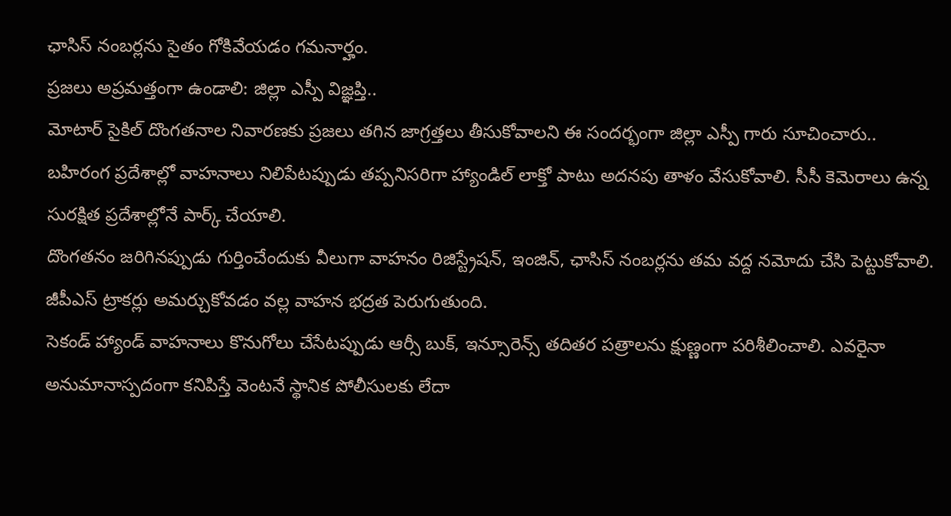ఛాసిస్ నంబర్లను సైతం గోకివేయడం గమనార్హం.
ప్రజలు అప్రమత్తంగా ఉండాలి: జిల్లా ఎస్పీ విజ్ఞప్తి..
మోటార్ సైకిల్ దొంగతనాల నివారణకు ప్రజలు తగిన జాగ్రత్తలు తీసుకోవాలని ఈ సందర్భంగా జిల్లా ఎస్పీ గారు సూచించారు..
బహిరంగ ప్రదేశాల్లో వాహనాలు నిలిపేటప్పుడు తప్పనిసరిగా హ్యాండిల్ లాక్తో పాటు అదనపు తాళం వేసుకోవాలి. సీసీ కెమెరాలు ఉన్న సురక్షిత ప్రదేశాల్లోనే పార్క్ చేయాలి.
దొంగతనం జరిగినప్పుడు గుర్తించేందుకు వీలుగా వాహనం రిజిస్ట్రేషన్, ఇంజిన్, ఛాసిస్ నంబర్లను తమ వద్ద నమోదు చేసి పెట్టుకోవాలి. జీపీఎస్ ట్రాకర్లు అమర్చుకోవడం వల్ల వాహన భద్రత పెరుగుతుంది.
సెకండ్ హ్యాండ్ వాహనాలు కొనుగోలు చేసేటప్పుడు ఆర్సీ బుక్, ఇన్సూరెన్స్ తదితర పత్రాలను క్షుణ్ణంగా పరిశీలించాలి. ఎవరైనా అనుమానాస్పదంగా కనిపిస్తే వెంటనే స్థానిక పోలీసులకు లేదా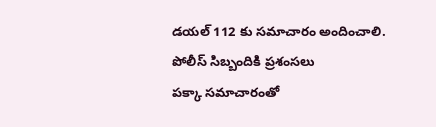డయల్ 112 కు సమాచారం అందించాలి.
పోలీస్ సిబ్బందికి ప్రశంసలు
పక్కా సమాచారంతో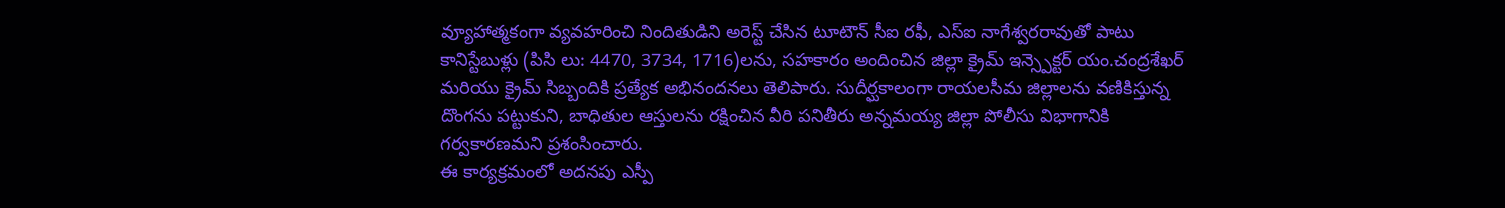వ్యూహాత్మకంగా వ్యవహరించి నిందితుడిని అరెస్ట్ చేసిన టూటౌన్ సీఐ రఫీ, ఎస్ఐ నాగేశ్వరరావుతో పాటు కానిస్టేబుళ్లు (పిసి లు: 4470, 3734, 1716)లను, సహకారం అందించిన జిల్లా క్రైమ్ ఇన్స్పెక్టర్ యం.చంద్రశేఖర్ మరియు క్రైమ్ సిబ్బందికి ప్రత్యేక అభినందనలు తెలిపారు. సుదీర్ఘకాలంగా రాయలసీమ జిల్లాలను వణికిస్తున్న దొంగను పట్టుకుని, బాధితుల ఆస్తులను రక్షించిన వీరి పనితీరు అన్నమయ్య జిల్లా పోలీసు విభాగానికి గర్వకారణమని ప్రశంసించారు.
ఈ కార్యక్రమంలో అదనపు ఎస్పీ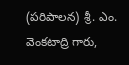(పరిపాలన) శ్రీ. ఎం. వెంకటాద్రి గారు,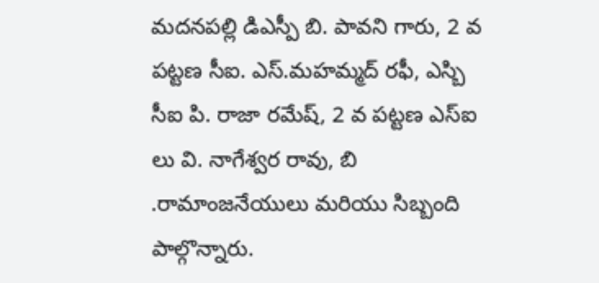మదనపల్లి డిఎస్పీ బి. పావని గారు, 2 వ పట్టణ సీఐ. ఎస్.మహమ్మద్ రఫీ, ఎస్బి సీఐ పి. రాజా రమేష్, 2 వ పట్టణ ఎస్ఐ లు వి. నాగేశ్వర రావు, బి .రామాంజనేయులు మరియు సిబ్బంది పాల్గొన్నారు.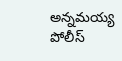అన్నమయ్య పోలీస్